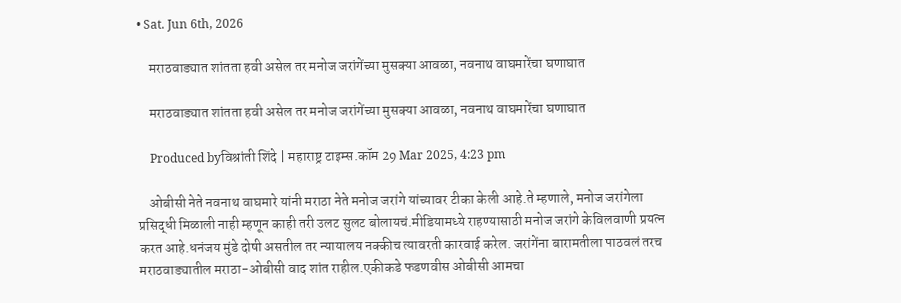• Sat. Jun 6th, 2026

    मराठवाड्यात शांतता हवी असेल तर मनोज जरांगेंच्या मुसक्या आवळा, नवनाथ वाघमारेंचा घणाघात

    मराठवाड्यात शांतता हवी असेल तर मनोज जरांगेंच्या मुसक्या आवळा, नवनाथ वाघमारेंचा घणाघात

    Produced byविश्रांती शिंदे | महाराष्ट्र टाइम्स.कॉम 29 Mar 2025, 4:23 pm

    ओबीसी नेते नवनाथ वाघमारे यांनी मराठा नेते मनोज जरांगे यांच्यावर टीका केली आहे.ते म्हणाले, मनोज जरांगेला प्रसिद्धी मिळाली नाही म्हणून काही तरी उलट सुलट बोलायचं.मीडियामध्ये राहण्यासाठी मनोज जरांगे केविलवाणी प्रयत्न करत आहे.धनंजय मुंडे दोषी असतील तर न्यायालय नक्कीच त्यावरती कारवाई करेल. जरांगेंना बारामतीला पाठवलं तरच मराठवाड्यातील मराठा-ओबीसी वाद शांत राहील.एकीकडे फडणवीस ओबीसी आमचा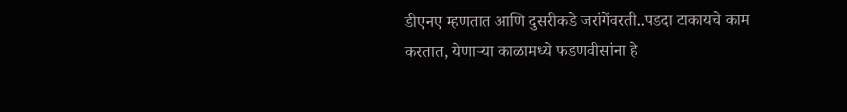डीएनए म्हणतात आणि दुसरीकडे जरांगेंवरती..पडदा टाकायचे काम करतात, येणाऱ्या काळामध्ये फडणवीसांना हे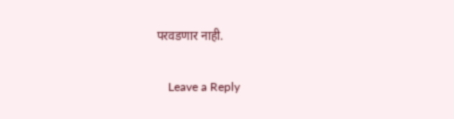परवडणार नाही.

    Leave a Reply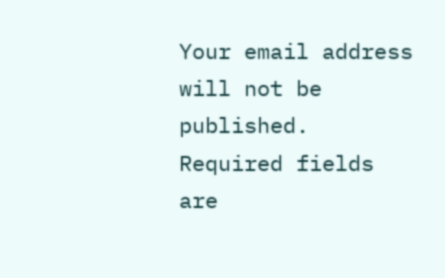Your email address will not be published. Required fields are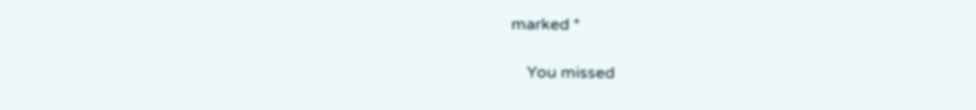marked *

    You missed